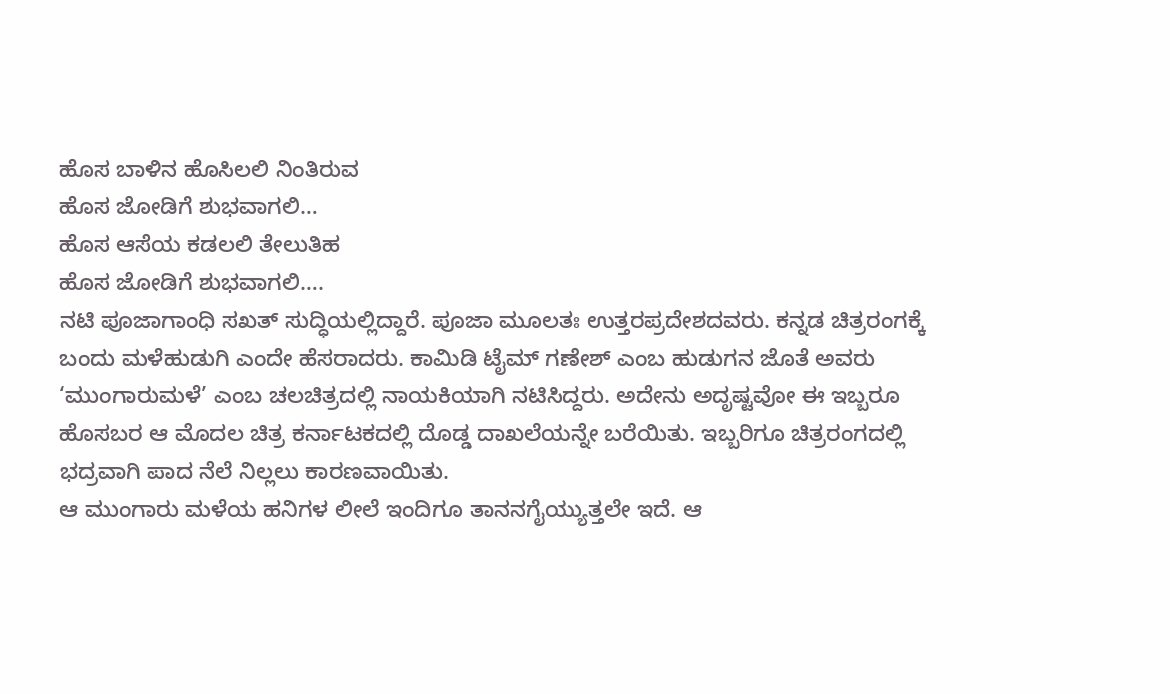ಹೊಸ ಬಾಳಿನ ಹೊಸಿಲಲಿ ನಿಂತಿರುವ
ಹೊಸ ಜೋಡಿಗೆ ಶುಭವಾಗಲಿ…
ಹೊಸ ಆಸೆಯ ಕಡಲಲಿ ತೇಲುತಿಹ
ಹೊಸ ಜೋಡಿಗೆ ಶುಭವಾಗಲಿ….
ನಟಿ ಪೂಜಾಗಾಂಧಿ ಸಖತ್ ಸುದ್ಧಿಯಲ್ಲಿದ್ದಾರೆ. ಪೂಜಾ ಮೂಲತಃ ಉತ್ತರಪ್ರದೇಶದವರು. ಕನ್ನಡ ಚಿತ್ರರಂಗಕ್ಕೆ ಬಂದು ಮಳೆಹುಡುಗಿ ಎಂದೇ ಹೆಸರಾದರು. ಕಾಮಿಡಿ ಟೈಮ್ ಗಣೇಶ್ ಎಂಬ ಹುಡುಗನ ಜೊತೆ ಅವರು ‘ಮುಂಗಾರುಮಳೆ’ ಎಂಬ ಚಲಚಿತ್ರದಲ್ಲಿ ನಾಯಕಿಯಾಗಿ ನಟಿಸಿದ್ದರು. ಅದೇನು ಅದೃಷ್ಟವೋ ಈ ಇಬ್ಬರೂ ಹೊಸಬರ ಆ ಮೊದಲ ಚಿತ್ರ ಕರ್ನಾಟಕದಲ್ಲಿ ದೊಡ್ಡ ದಾಖಲೆಯನ್ನೇ ಬರೆಯಿತು. ಇಬ್ಬರಿಗೂ ಚಿತ್ರರಂಗದಲ್ಲಿ ಭದ್ರವಾಗಿ ಪಾದ ನೆಲೆ ನಿಲ್ಲಲು ಕಾರಣವಾಯಿತು.
ಆ ಮುಂಗಾರು ಮಳೆಯ ಹನಿಗಳ ಲೀಲೆ ಇಂದಿಗೂ ತಾನನಗೈಯ್ಯುತ್ತಲೇ ಇದೆ. ಆ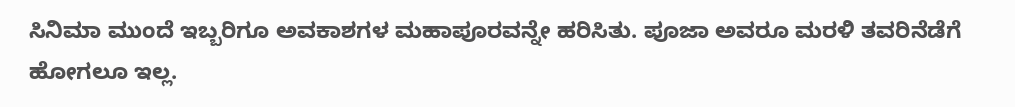ಸಿನಿಮಾ ಮುಂದೆ ಇಬ್ಬರಿಗೂ ಅವಕಾಶಗಳ ಮಹಾಪೂರವನ್ನೇ ಹರಿಸಿತು. ಪೂಜಾ ಅವರೂ ಮರಳಿ ತವರಿನೆಡೆಗೆ ಹೋಗಲೂ ಇಲ್ಲ.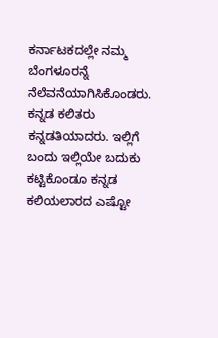ಕರ್ನಾಟಕದಲ್ಲೇ ನಮ್ಮ ಬೆಂಗಳೂರನ್ನೆ ನೆಲೆವನೆಯಾಗಿಸಿಕೊಂಡರು. ಕನ್ನಡ ಕಲಿತರು ಕನ್ನಡತಿಯಾದರು. ಇಲ್ಲಿಗೆ ಬಂದು ಇಲ್ಲಿಯೇ ಬದುಕು ಕಟ್ಟಿಕೊಂಡೂ ಕನ್ನಡ ಕಲಿಯಲಾರದ ಎಷ್ಟೋ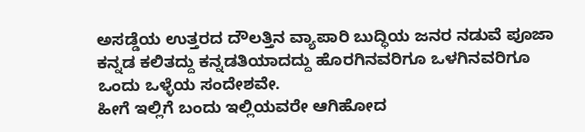ಅಸಡ್ಡೆಯ ಉತ್ತರದ ದೌಲತ್ತಿನ ವ್ಯಾಪಾರಿ ಬುದ್ಧಿಯ ಜನರ ನಡುವೆ ಪೂಜಾ ಕನ್ನಡ ಕಲಿತದ್ದು ಕನ್ನಡತಿಯಾದದ್ದು ಹೊರಗಿನವರಿಗೂ ಒಳಗಿನವರಿಗೂ ಒಂದು ಒಳ್ಳೆಯ ಸಂದೇಶವೇ.
ಹೀಗೆ ಇಲ್ಲಿಗೆ ಬಂದು ಇಲ್ಲಿಯವರೇ ಆಗಿಹೋದ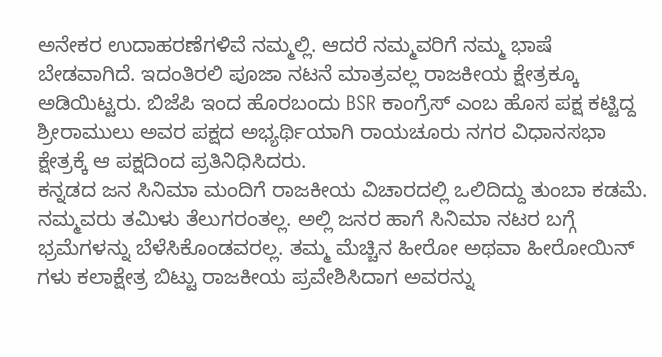ಅನೇಕರ ಉದಾಹರಣೆಗಳಿವೆ ನಮ್ಮಲ್ಲಿ. ಆದರೆ ನಮ್ಮವರಿಗೆ ನಮ್ಮ ಭಾಷೆ ಬೇಡವಾಗಿದೆ. ಇದಂತಿರಲಿ ಪೂಜಾ ನಟನೆ ಮಾತ್ರವಲ್ಲ ರಾಜಕೀಯ ಕ್ಷೇತ್ರಕ್ಕೂ ಅಡಿಯಿಟ್ಟರು. ಬಿಜೆಪಿ ಇಂದ ಹೊರಬಂದು BSR ಕಾಂಗ್ರೆಸ್ ಎಂಬ ಹೊಸ ಪಕ್ಷ ಕಟ್ಟಿದ್ದ ಶ್ರೀರಾಮುಲು ಅವರ ಪಕ್ಷದ ಅಭ್ಯರ್ಥಿಯಾಗಿ ರಾಯಚೂರು ನಗರ ವಿಧಾನಸಭಾ ಕ್ಷೇತ್ರಕ್ಕೆ ಆ ಪಕ್ಷದಿಂದ ಪ್ರತಿನಿಧಿಸಿದರು.
ಕನ್ನಡದ ಜನ ಸಿನಿಮಾ ಮಂದಿಗೆ ರಾಜಕೀಯ ವಿಚಾರದಲ್ಲಿ ಒಲಿದಿದ್ದು ತುಂಬಾ ಕಡಮೆ. ನಮ್ಮವರು ತಮಿಳು ತೆಲುಗರಂತಲ್ಲ. ಅಲ್ಲಿ ಜನರ ಹಾಗೆ ಸಿನಿಮಾ ನಟರ ಬಗ್ಗೆ ಭ್ರಮೆಗಳನ್ನು ಬೆಳೆಸಿಕೊಂಡವರಲ್ಲ. ತಮ್ಮ ಮೆಚ್ಚಿನ ಹೀರೋ ಅಥವಾ ಹೀರೋಯಿನ್ ಗಳು ಕಲಾಕ್ಷೇತ್ರ ಬಿಟ್ಟು ರಾಜಕೀಯ ಪ್ರವೇಶಿಸಿದಾಗ ಅವರನ್ನು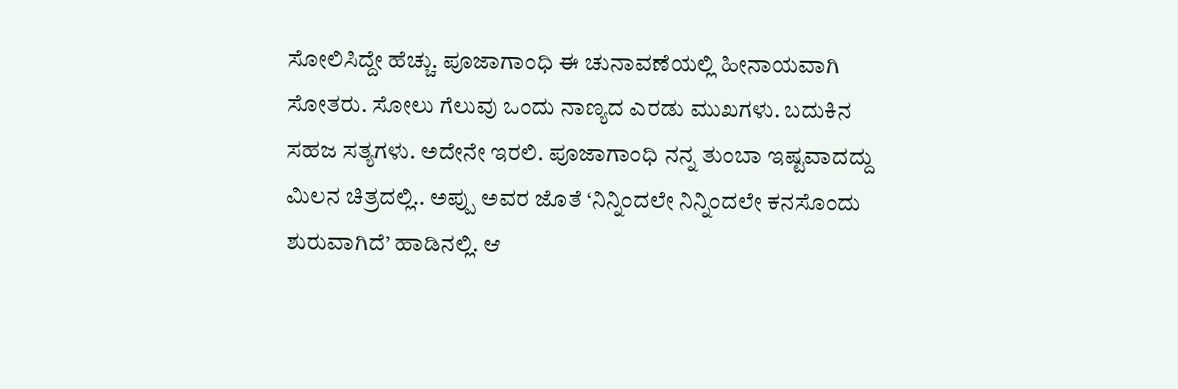ಸೋಲಿಸಿದ್ದೇ ಹೆಚ್ಚು. ಪೂಜಾಗಾಂಧಿ ಈ ಚುನಾವಣೆಯಲ್ಲಿ ಹೀನಾಯವಾಗಿ ಸೋತರು. ಸೋಲು ಗೆಲುವು ಒಂದು ನಾಣ್ಯದ ಎರಡು ಮುಖಗಳು. ಬದುಕಿನ ಸಹಜ ಸತ್ಯಗಳು. ಅದೇನೇ ಇರಲಿ. ಪೂಜಾಗಾಂಧಿ ನನ್ನ ತುಂಬಾ ಇಷ್ಟವಾದದ್ದು ಮಿಲನ ಚಿತ್ರದಲ್ಲಿ.. ಅಪ್ಪು ಅವರ ಜೊತೆ ‘ನಿನ್ನಿಂದಲೇ ನಿನ್ನಿಂದಲೇ ಕನಸೊಂದು ಶುರುವಾಗಿದೆ’ ಹಾಡಿನಲ್ಲಿ. ಆ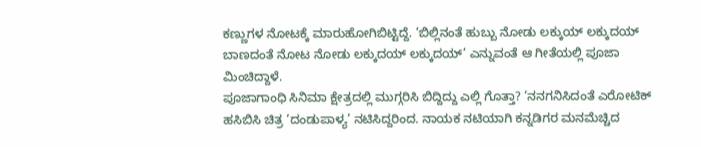ಕಣ್ಣುಗಳ ನೋಟಕ್ಕೆ ಮಾರುಹೋಗಿಬಿಟ್ಟಿದ್ದೆ. ‘ಬಿಲ್ಲಿನಂತೆ ಹುಬ್ಬು ನೋಡು ಲಕ್ಕುಯ್ ಲಕ್ಕುದಯ್ ಬಾಣದಂತೆ ನೋಟ ನೋಡು ಲಕ್ಕುದಯ್ ಲಕ್ಕುದಯ್’ ಎನ್ನುವಂತೆ ಆ ಗೀತೆಯಲ್ಲಿ ಪೂಜಾ ಮಿಂಚಿದ್ದಾಳೆ.
ಪೂಜಾಗಾಂಧಿ ಸಿನಿಮಾ ಕ್ಷೇತ್ರದಲ್ಲಿ ಮುಗ್ಗರಿಸಿ ಬಿದ್ದಿದ್ದು ಎಲ್ಲಿ ಗೊತ್ತಾ? ‘ನನಗನಿಸಿದಂತೆ ಎರೋಟಿಕ್ ಹಸಿಬಿಸಿ ಚಿತ್ರ ‘ದಂಡುಪಾಳ್ಯ’ ನಟಿಸಿದ್ದರಿಂದ. ನಾಯಕ ನಟಿಯಾಗಿ ಕನ್ನಡಿಗರ ಮನಮೆಚ್ಚಿದ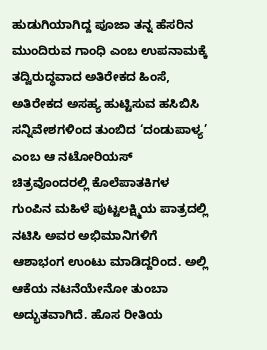ಹುಡುಗಿಯಾಗಿದ್ದ ಪೂಜಾ ತನ್ನ ಹೆಸರಿನ ಮುಂದಿರುವ ಗಾಂಧಿ ಎಂಬ ಉಪನಾಮಕ್ಕೆ ತದ್ವಿರುದ್ಧವಾದ ಅತಿರೇಕದ ಹಿಂಸೆ, ಅತಿರೇಕದ ಅಸಹ್ಯ ಹುಟ್ಟಿಸುವ ಹಸಿಬಿಸಿ ಸನ್ನಿವೇಶಗಳಿಂದ ತುಂಬಿದ ‘ದಂಡುಪಾಳ್ಯ’ ಎಂಬ ಆ ನಟೋರಿಯಸ್ ಚಿತ್ರವೊಂದರಲ್ಲಿ ಕೊಲೆಪಾತಕಿಗಳ ಗುಂಪಿನ ಮಹಿಳೆ ಪುಟ್ಟಲಕ್ಷ್ಮಿಯ ಪಾತ್ರದಲ್ಲಿ ನಟಿಸಿ ಅವರ ಅಭಿಮಾನಿಗಳಿಗೆ ಆಶಾಭಂಗ ಉಂಟು ಮಾಡಿದ್ದರಿಂದ. ಅಲ್ಲಿ ಆಕೆಯ ನಟನೆಯೇನೋ ತುಂಬಾ ಅದ್ಭುತವಾಗಿದೆ. ಹೊಸ ರೀತಿಯ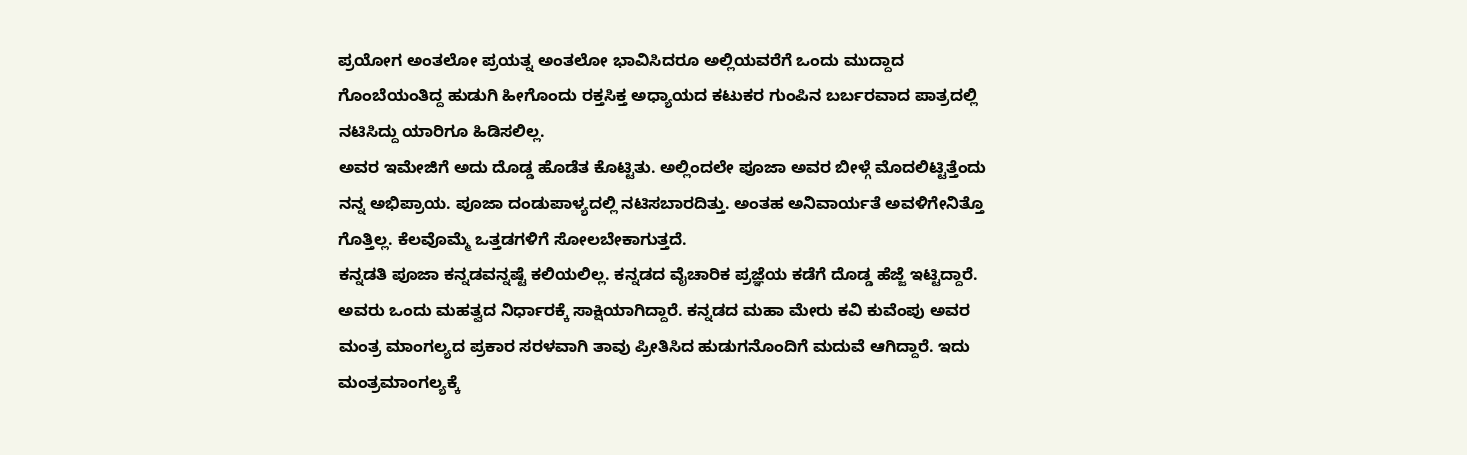ಪ್ರಯೋಗ ಅಂತಲೋ ಪ್ರಯತ್ನ ಅಂತಲೋ ಭಾವಿಸಿದರೂ ಅಲ್ಲಿಯವರೆಗೆ ಒಂದು ಮುದ್ದಾದ ಗೊಂಬೆಯಂತಿದ್ದ ಹುಡುಗಿ ಹೀಗೊಂದು ರಕ್ತಸಿಕ್ತ ಅಧ್ಯಾಯದ ಕಟುಕರ ಗುಂಪಿನ ಬರ್ಬರವಾದ ಪಾತ್ರದಲ್ಲಿ ನಟಿಸಿದ್ದು ಯಾರಿಗೂ ಹಿಡಿಸಲಿಲ್ಲ.
ಅವರ ಇಮೇಜಿಗೆ ಅದು ದೊಡ್ಡ ಹೊಡೆತ ಕೊಟ್ಟಿತು. ಅಲ್ಲಿಂದಲೇ ಪೂಜಾ ಅವರ ಬೀಳ್ಗೆ ಮೊದಲಿಟ್ಟಿತ್ತೆಂದು ನನ್ನ ಅಭಿಪ್ರಾಯ. ಪೂಜಾ ದಂಡುಪಾಳ್ಯದಲ್ಲಿ ನಟಿಸಬಾರದಿತ್ತು. ಅಂತಹ ಅನಿವಾರ್ಯತೆ ಅವಳಿಗೇನಿತ್ತೊ ಗೊತ್ತಿಲ್ಲ. ಕೆಲವೊಮ್ಮೆ ಒತ್ತಡಗಳಿಗೆ ಸೋಲಬೇಕಾಗುತ್ತದೆ.
ಕನ್ನಡತಿ ಪೂಜಾ ಕನ್ನಡವನ್ನಷ್ಟೆ ಕಲಿಯಲಿಲ್ಲ. ಕನ್ನಡದ ವೈಚಾರಿಕ ಪ್ರಜ್ಞೆಯ ಕಡೆಗೆ ದೊಡ್ಡ ಹೆಜ್ಜೆ ಇಟ್ಟಿದ್ದಾರೆ. ಅವರು ಒಂದು ಮಹತ್ವದ ನಿರ್ಧಾರಕ್ಕೆ ಸಾಕ್ಷಿಯಾಗಿದ್ದಾರೆ. ಕನ್ನಡದ ಮಹಾ ಮೇರು ಕವಿ ಕುವೆಂಪು ಅವರ ಮಂತ್ರ ಮಾಂಗಲ್ಯದ ಪ್ರಕಾರ ಸರಳವಾಗಿ ತಾವು ಪ್ರೀತಿಸಿದ ಹುಡುಗನೊಂದಿಗೆ ಮದುವೆ ಆಗಿದ್ದಾರೆ. ಇದು ಮಂತ್ರಮಾಂಗಲ್ಯಕ್ಕೆ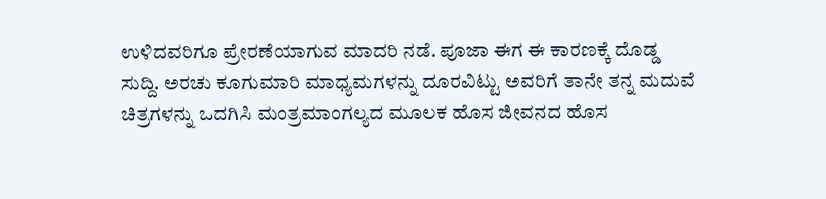ಉಳಿದವರಿಗೂ ಪ್ರೇರಣೆಯಾಗುವ ಮಾದರಿ ನಡೆ. ಪೂಜಾ ಈಗ ಈ ಕಾರಣಕ್ಕೆ ದೊಡ್ಡ ಸುದ್ದಿ. ಅರಚು ಕೂಗುಮಾರಿ ಮಾಧ್ಯಮಗಳನ್ನು ದೂರವಿಟ್ಟು ಅವರಿಗೆ ತಾನೇ ತನ್ನ ಮದುವೆ ಚಿತ್ರಗಳನ್ನು ಒದಗಿಸಿ ಮಂತ್ರಮಾಂಗಲ್ಯದ ಮೂಲಕ ಹೊಸ ಜೀವನದ ಹೊಸ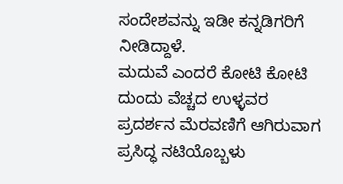ಸಂದೇಶವನ್ನು ಇಡೀ ಕನ್ನಡಿಗರಿಗೆ ನೀಡಿದ್ದಾಳೆ.
ಮದುವೆ ಎಂದರೆ ಕೋಟಿ ಕೋಟಿ ದುಂದು ವೆಚ್ಚದ ಉಳ್ಳವರ ಪ್ರದರ್ಶನ ಮೆರವಣಿಗೆ ಆಗಿರುವಾಗ ಪ್ರಸಿದ್ಧ ನಟಿಯೊಬ್ಬಳು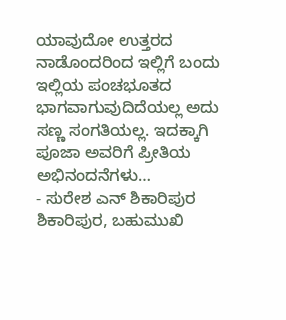ಯಾವುದೋ ಉತ್ತರದ ನಾಡೊಂದರಿಂದ ಇಲ್ಲಿಗೆ ಬಂದು ಇಲ್ಲಿಯ ಪಂಚಭೂತದ ಭಾಗವಾಗುವುದಿದೆಯಲ್ಲ ಅದು ಸಣ್ಣ ಸಂಗತಿಯಲ್ಲ. ಇದಕ್ಕಾಗಿ ಪೂಜಾ ಅವರಿಗೆ ಪ್ರೀತಿಯ ಅಭಿನಂದನೆಗಳು…
- ಸುರೇಶ ಎನ್ ಶಿಕಾರಿಪುರ ಶಿಕಾರಿಪುರ, ಬಹುಮುಖಿ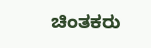ಚಿಂತಕರು